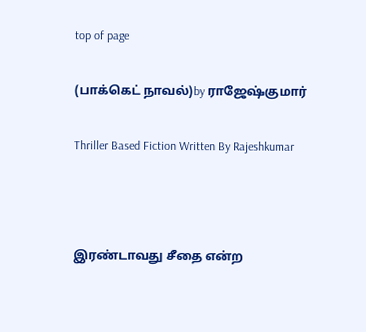top of page

(பாக்கெட் நாவல்)by ராஜேஷ்குமார்

Thriller Based Fiction Written By Rajeshkumar



இரண்டாவது சீதை என்ற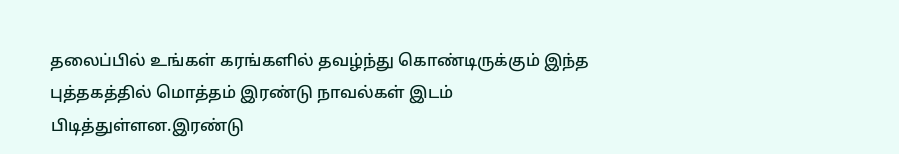தலைப்பில் உங்கள் கரங்களில் தவழ்ந்து கொண்டிருக்கும் இந்த புத்தகத்தில் மொத்தம் இரண்டு நாவல்கள் இடம் பிடித்துள்ளன.இரண்டு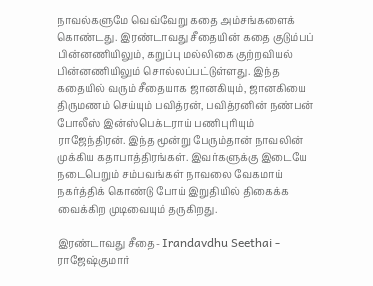நாவல்களுமே வெவ்வேறு கதை அம்சங்களைக் கொண்டது. இரண்டாவது சீதையின் கதை குடும்பப் பின்னணியிலும், கறுப்பு மல்லிகை குற்றவியல் பின்னணியிலும் சொல்லப்பட்டுள்ளது. இந்த கதையில் வரும் சீதையாக ஜானகியும், ஜானகியை திருமணம் செய்யும் பவித்ரன், பவித்ரனின் நண்பன் போலீஸ் இன்ஸ்பெக்டராய் பணிபுரியும் ராஜேந்திரன். இந்த மூன்று பேரும்தான் நாவலின் முக்கிய கதாபாத்திரங்கள். இவர்களுக்கு இடையே நடைபெறும் சம்பவங்கள் நாவலை வேகமாய் நகர்த்திக் கொண்டு போய் இறுதியில் திகைக்க வைக்கிற முடிவையும் தருகிறது.

இரண்டாவது சீதை- Irandavdhu Seethai - ராஜேஷ்குமார்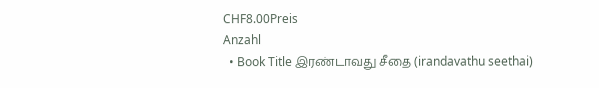CHF8.00Preis
Anzahl
  • Book Title இரண்டாவது சீதை (irandavathu seethai)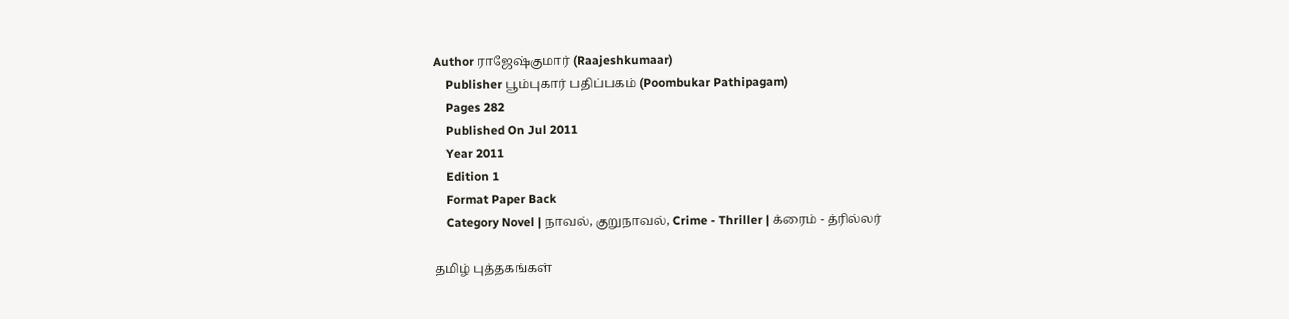Author ராஜேஷ்குமார் (Raajeshkumaar)
    Publisher பூம்புகார் பதிப்பகம் (Poombukar Pathipagam)
    Pages 282
    Published On Jul 2011
    Year 2011
    Edition 1
    Format Paper Back
    Category Novel | நாவல், குறுநாவல், Crime - Thriller | க்ரைம் - த்ரில்லர்

தமிழ் புத்தகங்கள்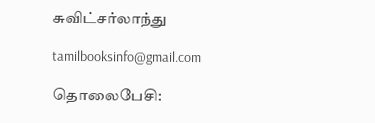சுவிட்சர்லாந்து

tamilbooksinfo@gmail.com

தொலைபேசி: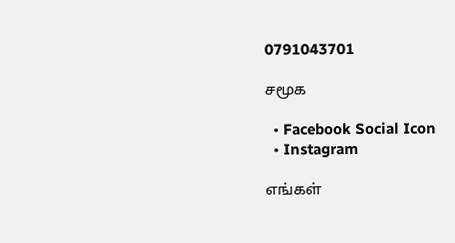0791043701

சமூக

  • Facebook Social Icon
  • Instagram

எங்கள்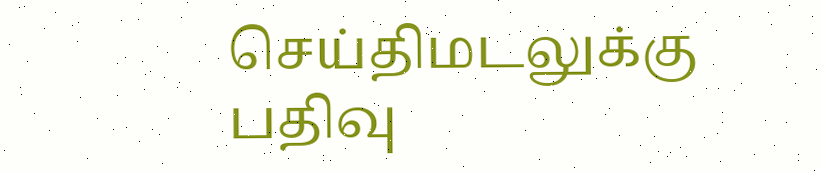செய்திமடலுக்கு பதிவு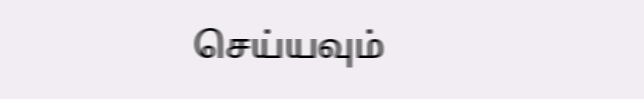செய்யவும்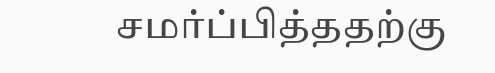சமர்ப்பித்ததற்கு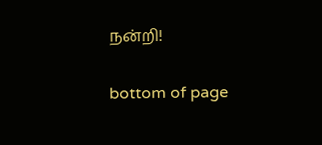நன்றி!

bottom of page